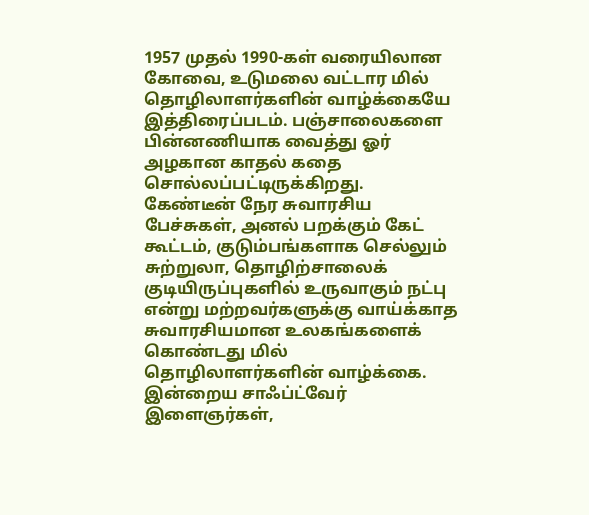1957 முதல் 1990-கள் வரையிலான கோவை, உடுமலை வட்டார மில் தொழிலாளர்களின் வாழ்க்கையே இத்திரைப்படம். பஞ்சாலைகளை பின்னணியாக வைத்து ஓர் அழகான காதல் கதை சொல்லப்பட்டிருக்கிறது. கேண்டீன் நேர சுவாரசிய பேச்சுகள், அனல் பறக்கும் கேட் கூட்டம், குடும்பங்களாக செல்லும் சுற்றுலா, தொழிற்சாலைக் குடியிருப்புகளில் உருவாகும் நட்பு என்று மற்றவர்களுக்கு வாய்க்காத சுவாரசியமான உலகங்களைக் கொண்டது மில் தொழிலாளர்களின் வாழ்க்கை. இன்றைய சாஃப்ட்வேர் இளைஞர்கள்,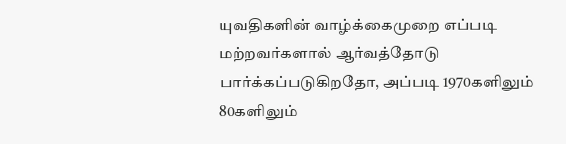யுவதிகளின் வாழ்க்கைமுறை எப்படி மற்றவர்களால் ஆர்வத்தோடு பார்க்கப்படுகிறதோ, அப்படி 1970களிலும் 80களிலும்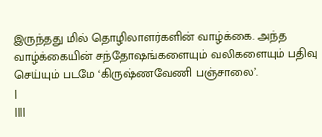இருந்தது மில் தொழிலாளர்களின் வாழ்க்கை. அந்த வாழ்க்கையின் சந்தோஷங்களையும் வலிகளையும் பதிவு செய்யும் படமே ‘கிருஷ்ணவேணி பஞ்சாலை’.
|
||||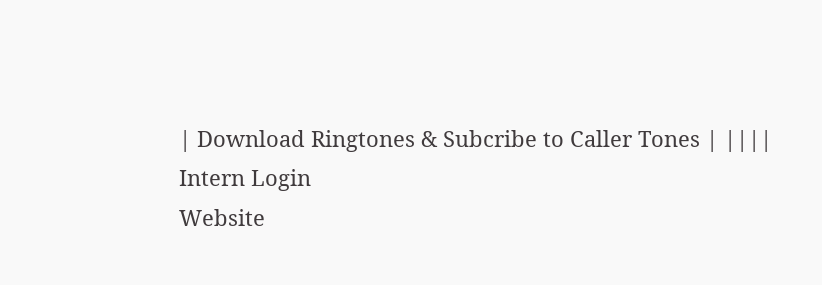| Download Ringtones & Subcribe to Caller Tones | ||||
Intern Login
Website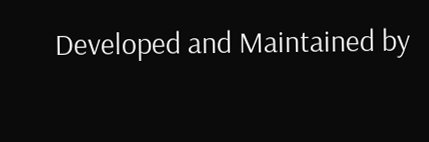Developed and Maintained by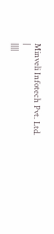Minveli Infotech Pvt. Ltd. |
||||